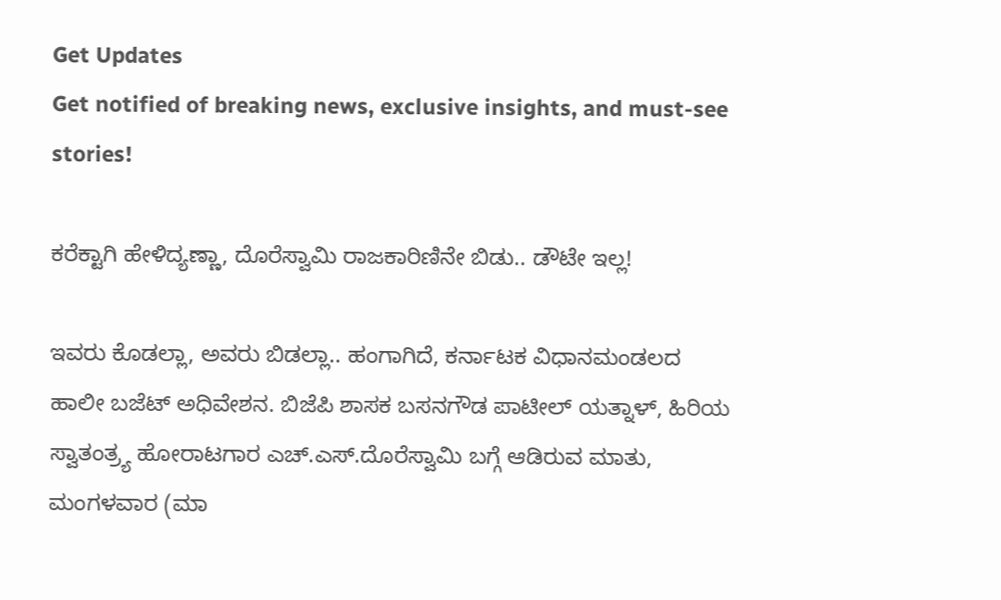Get Updates
Get notified of breaking news, exclusive insights, and must-see stories!

ಕರೆಕ್ಟಾಗಿ ಹೇಳಿದ್ಯಣ್ಣಾ, ದೊರೆಸ್ವಾಮಿ ರಾಜಕಾರಿಣಿನೇ ಬಿಡು.. ಡೌಟೇ ಇಲ್ಲ!

ಇವರು ಕೊಡಲ್ಲಾ, ಅವರು ಬಿಡಲ್ಲಾ.. ಹಂಗಾಗಿದೆ, ಕರ್ನಾಟಕ ವಿಧಾನಮಂಡಲದ ಹಾಲೀ ಬಜೆಟ್ ಅಧಿವೇಶನ. ಬಿಜೆಪಿ ಶಾಸಕ ಬಸನಗೌಡ ಪಾಟೀಲ್ ಯತ್ನಾಳ್, ಹಿರಿಯ ಸ್ವಾತಂತ್ರ್ಯ ಹೋರಾಟಗಾರ ಎಚ್.ಎಸ್.ದೊರೆಸ್ವಾಮಿ ಬಗ್ಗೆ ಆಡಿರುವ ಮಾತು, ಮಂಗಳವಾರ (ಮಾ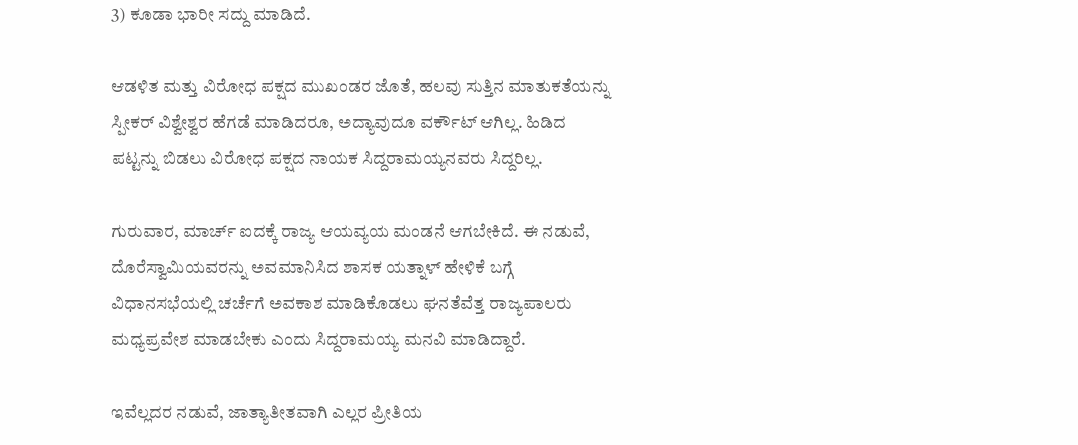3) ಕೂಡಾ ಭಾರೀ ಸದ್ದು ಮಾಡಿದೆ.

ಆಡಳಿತ ಮತ್ತು ವಿರೋಧ ಪಕ್ಷದ ಮುಖಂಡರ ಜೊತೆ, ಹಲವು ಸುತ್ತಿನ ಮಾತುಕತೆಯನ್ನು ಸ್ಪೀಕರ್ ವಿಶ್ವೇಶ್ವರ ಹೆಗಡೆ ಮಾಡಿದರೂ, ಅದ್ಯಾವುದೂ ವರ್ಕೌಟ್ ಆಗಿಲ್ಲ. ಹಿಡಿದ ಪಟ್ಟನ್ನು ಬಿಡಲು ವಿರೋಧ ಪಕ್ಷದ ನಾಯಕ ಸಿದ್ದರಾಮಯ್ಯನವರು ಸಿದ್ದರಿಲ್ಲ.

ಗುರುವಾರ, ಮಾರ್ಚ್ ಐದಕ್ಕೆ ರಾಜ್ಯ ಆಯವ್ಯಯ ಮಂಡನೆ ಆಗಬೇಕಿದೆ. ಈ ನಡುವೆ, ದೊರೆಸ್ವಾಮಿಯವರನ್ನು ಅವಮಾನಿಸಿದ ಶಾಸಕ ಯತ್ನಾಳ್ ಹೇಳಿಕೆ ಬಗ್ಗೆ ವಿಧಾನಸಭೆಯಲ್ಲಿ ಚರ್ಚೆಗೆ ಅವಕಾಶ ಮಾಡಿಕೊಡಲು ಘನತೆವೆತ್ತ ರಾಜ್ಯಪಾಲರು ಮಧ್ಯಪ್ರವೇಶ ಮಾಡಬೇಕು ಎಂದು ಸಿದ್ದರಾಮಯ್ಯ ಮನವಿ ಮಾಡಿದ್ದಾರೆ.

ಇವೆಲ್ಲದರ ನಡುವೆ, ಜಾತ್ಯಾತೀತವಾಗಿ ಎಲ್ಲರ ಪ್ರೀತಿಯ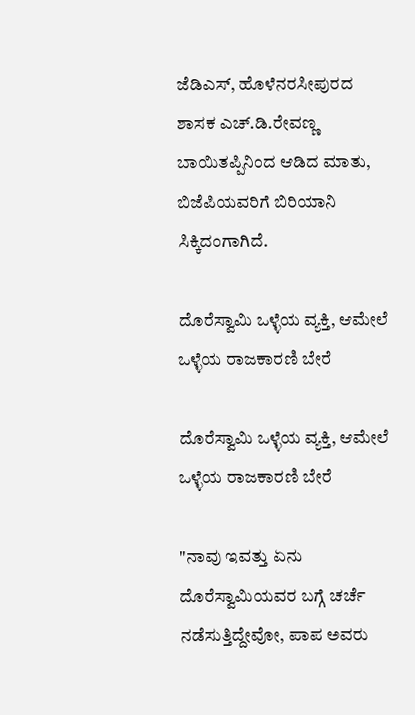ಜೆಡಿಎಸ್, ಹೊಳೆನರಸೀಪುರದ ಶಾಸಕ ಎಚ್.ಡಿ.ರೇವಣ್ಣ ಬಾಯಿತಪ್ಪಿನಿಂದ ಆಡಿದ ಮಾತು, ಬಿಜೆಪಿಯವರಿಗೆ ಬಿರಿಯಾನಿ ಸಿಕ್ಕಿದಂಗಾಗಿದೆ.

ದೊರೆಸ್ವಾಮಿ ಒಳ್ಳೆಯ ವ್ಯಕ್ತಿ, ಆಮೇಲೆ ಒಳ್ಳೆಯ ರಾಜಕಾರಣಿ ಬೇರೆ

ದೊರೆಸ್ವಾಮಿ ಒಳ್ಳೆಯ ವ್ಯಕ್ತಿ, ಆಮೇಲೆ ಒಳ್ಳೆಯ ರಾಜಕಾರಣಿ ಬೇರೆ

"ನಾವು ಇವತ್ತು ಏನು ದೊರೆಸ್ವಾಮಿಯವರ ಬಗ್ಗೆ ಚರ್ಚೆ ನಡೆಸುತ್ತಿದ್ದೇವೋ, ಪಾಪ ಅವರು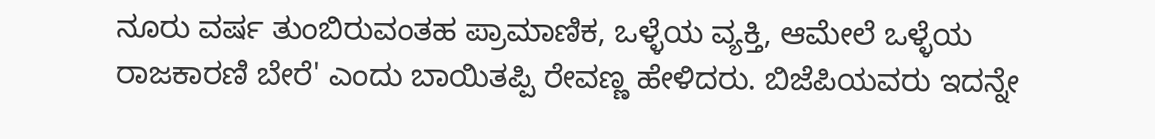ನೂರು ವರ್ಷ ತುಂಬಿರುವಂತಹ ಪ್ರಾಮಾಣಿಕ, ಒಳ್ಳೆಯ ವ್ಯಕ್ತಿ, ಆಮೇಲೆ ಒಳ್ಳೆಯ ರಾಜಕಾರಣಿ ಬೇರೆ' ಎಂದು ಬಾಯಿತಪ್ಪಿ ರೇವಣ್ಣ ಹೇಳಿದರು. ಬಿಜೆಪಿಯವರು ಇದನ್ನೇ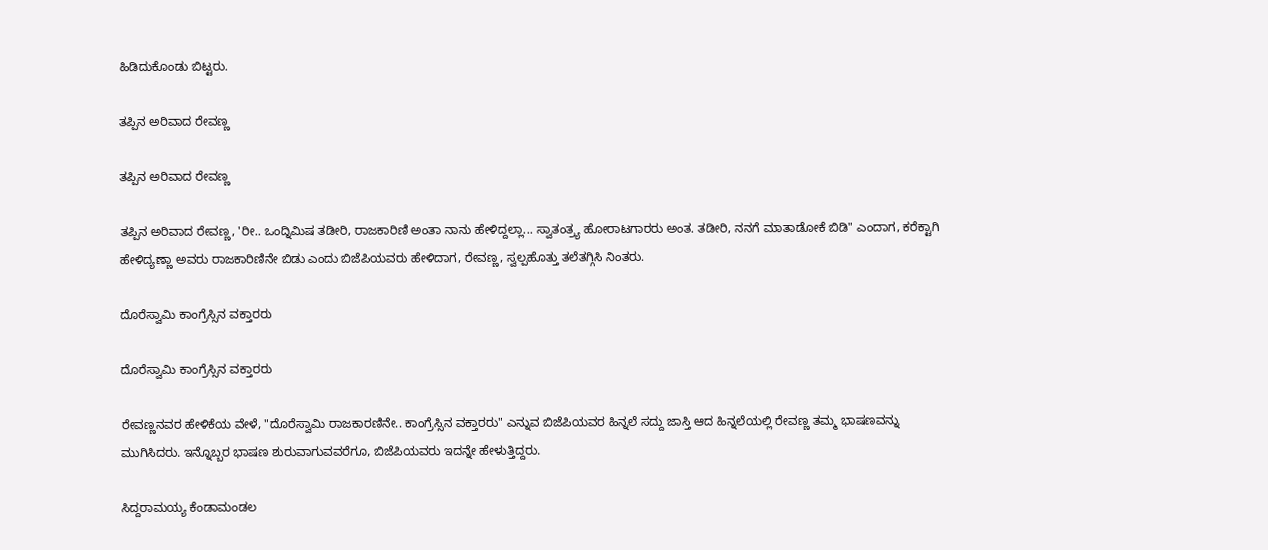ಹಿಡಿದುಕೊಂಡು ಬಿಟ್ಟರು.

ತಪ್ಪಿನ ಅರಿವಾದ ರೇವಣ್ಣ

ತಪ್ಪಿನ ಅರಿವಾದ ರೇವಣ್ಣ

ತಪ್ಪಿನ ಅರಿವಾದ ರೇವಣ್ಣ, 'ರೀ.. ಒಂದ್ನಿಮಿಷ ತಡೀರಿ, ರಾಜಕಾರಿಣಿ ಅಂತಾ ನಾನು ಹೇಳಿದ್ದಲ್ಲಾ... ಸ್ವಾತಂತ್ರ್ಯ ಹೋರಾಟಗಾರರು ಅಂತ. ತಡೀರಿ, ನನಗೆ ಮಾತಾಡೋಕೆ ಬಿಡಿ" ಎಂದಾಗ, ಕರೆಕ್ಟಾಗಿ ಹೇಳಿದ್ಯಣ್ಣಾ ಅವರು ರಾಜಕಾರಿಣಿನೇ ಬಿಡು ಎಂದು ಬಿಜೆಪಿಯವರು ಹೇಳಿದಾಗ, ರೇವಣ್ಣ, ಸ್ವಲ್ಪಹೊತ್ತು ತಲೆತಗ್ಗಿಸಿ ನಿಂತರು.

ದೊರೆಸ್ವಾಮಿ ಕಾಂಗ್ರೆಸ್ಸಿನ ವಕ್ತಾರರು

ದೊರೆಸ್ವಾಮಿ ಕಾಂಗ್ರೆಸ್ಸಿನ ವಕ್ತಾರರು

ರೇವಣ್ಣನವರ ಹೇಳಿಕೆಯ ವೇಳೆ, "ದೊರೆಸ್ವಾಮಿ ರಾಜಕಾರಣಿನೇ.. ಕಾಂಗ್ರೆಸ್ಸಿನ ವಕ್ತಾರರು" ಎನ್ನುವ ಬಿಜೆಪಿಯವರ ಹಿನ್ನಲೆ ಸದ್ದು ಜಾಸ್ತಿ ಆದ ಹಿನ್ನಲೆಯಲ್ಲಿ ರೇವಣ್ಣ ತಮ್ಮ ಭಾಷಣವನ್ನು ಮುಗಿಸಿದರು. ಇನ್ನೊಬ್ಬರ ಭಾಷಣ ಶುರುವಾಗುವವರೆಗೂ, ಬಿಜೆಪಿಯವರು ಇದನ್ನೇ ಹೇಳುತ್ತಿದ್ದರು.

ಸಿದ್ದರಾಮಯ್ಯ ಕೆಂಡಾಮಂಡಲ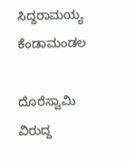ಸಿದ್ದರಾಮಯ್ಯ ಕೆಂಡಾಮಂಡಲ

ದೊರೆಸ್ವಾಮಿ ವಿರುದ್ದ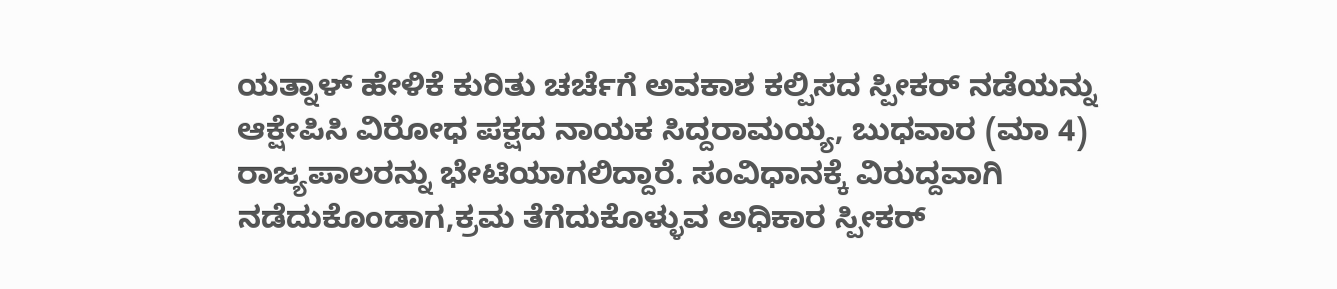ಯತ್ನಾಳ್ ಹೇಳಿಕೆ ಕುರಿತು ಚರ್ಚೆಗೆ ಅವಕಾಶ ಕಲ್ಪಿಸದ ಸ್ಪೀಕರ್ ನಡೆಯನ್ನು ಆಕ್ಷೇಪಿಸಿ ವಿರೋಧ ಪಕ್ಷದ ನಾಯಕ ಸಿದ್ದರಾಮಯ್ಯ, ಬುಧವಾರ (ಮಾ 4) ರಾಜ್ಯಪಾಲರನ್ನು ಭೇಟಿಯಾಗಲಿದ್ದಾರೆ. ಸಂವಿಧಾನಕ್ಕೆ ವಿರುದ್ದವಾಗಿ ನಡೆದುಕೊಂಡಾಗ,ಕ್ರಮ ತೆಗೆದುಕೊಳ್ಳುವ ಅಧಿಕಾರ ಸ್ಪೀಕರ್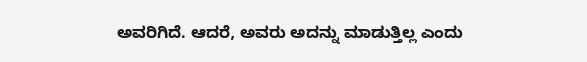ಅವರಿಗಿದೆ. ಆದರೆ, ಅವರು ಅದನ್ನು ಮಾಡುತ್ತಿಲ್ಲ ಎಂದು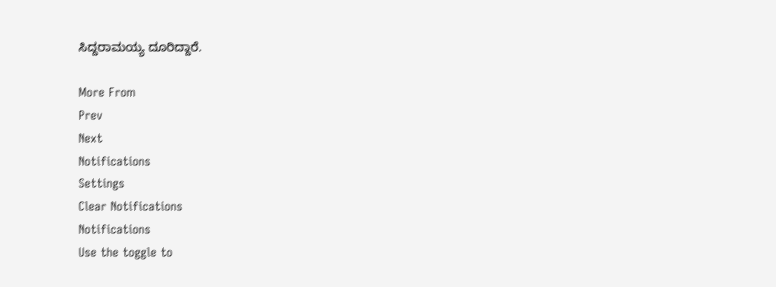ಸಿದ್ದರಾಮಯ್ಯ ದೂರಿದ್ದಾರೆ.

More From
Prev
Next
Notifications
Settings
Clear Notifications
Notifications
Use the toggle to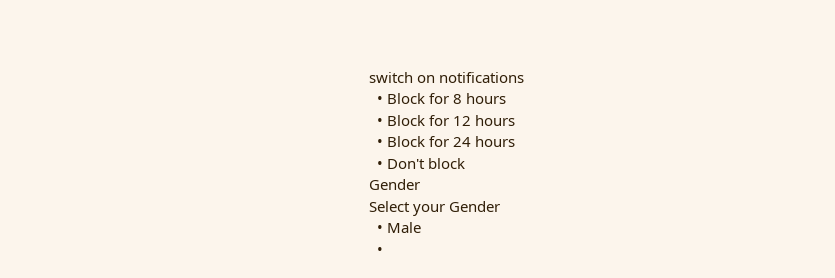switch on notifications
  • Block for 8 hours
  • Block for 12 hours
  • Block for 24 hours
  • Don't block
Gender
Select your Gender
  • Male
  •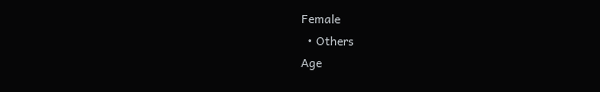Female
  • Others
Age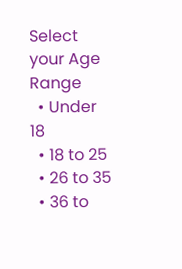Select your Age Range
  • Under 18
  • 18 to 25
  • 26 to 35
  • 36 to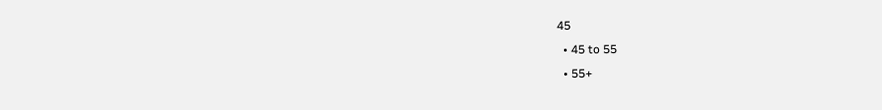45
  • 45 to 55
  • 55+